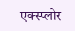एक्स्प्लोर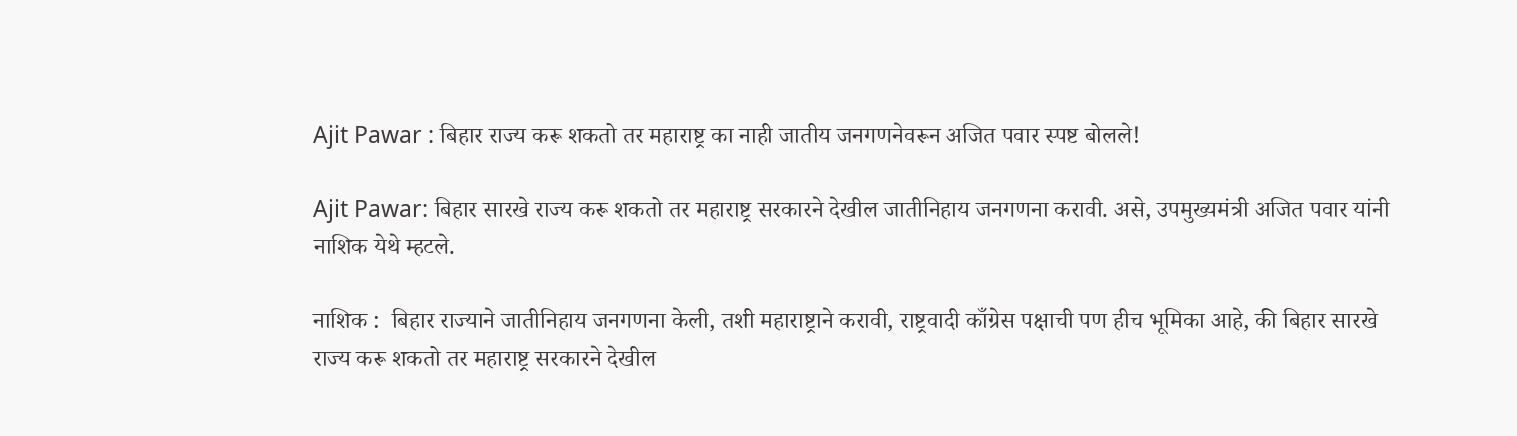Ajit Pawar : बिहार राज्य करू शकतो तर महाराष्ट्र का नाही जातीय जनगणनेवरून अजित पवार स्पष्ट बोलले!

Ajit Pawar: बिहार सारखे राज्य करू शकतो तर महाराष्ट्र सरकारने देखील जातीनिहाय जनगणना करावी. असे, उपमुख्यमंत्री अजित पवार यांनी नाशिक येथे म्हटले.

नाशिक :  बिहार राज्याने जातीनिहाय जनगणना केली, तशी महाराष्ट्राने करावी, राष्ट्रवादी काँग्रेस पक्षाची पण हीच भूमिका आहे, की बिहार सारखे राज्य करू शकतो तर महाराष्ट्र सरकारने देखील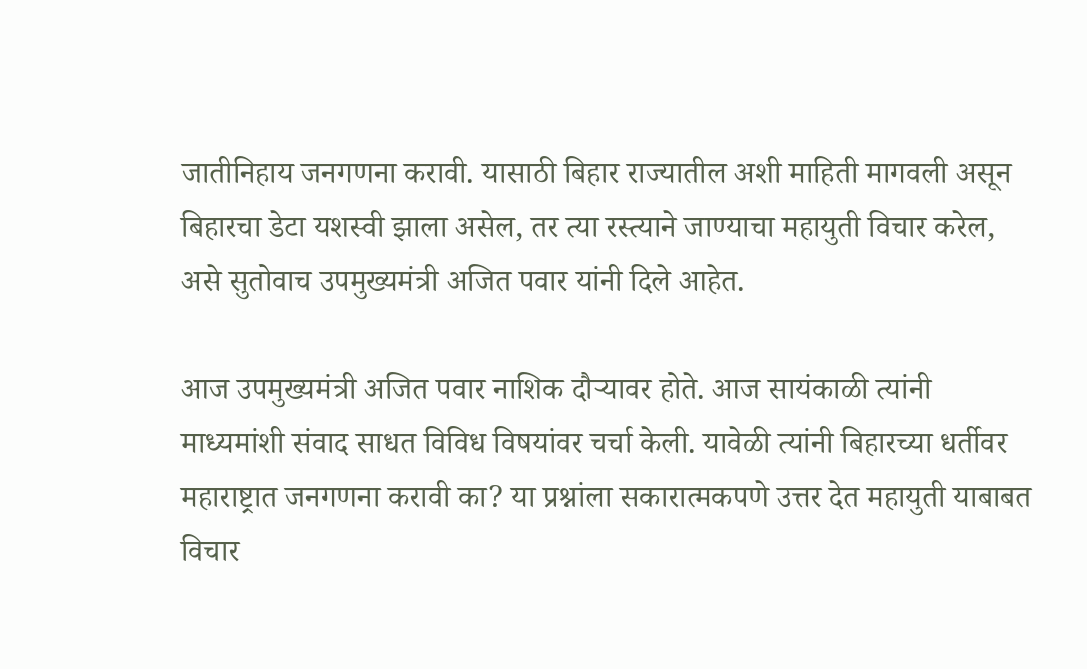जातीनिहाय जनगणना करावी. यासाठी बिहार राज्यातील अशी माहिती मागवली असून बिहारचा डेटा यशस्वी झाला असेल, तर त्या रस्त्याने जाण्याचा महायुती विचार करेल, असे सुतोवाच उपमुख्यमंत्री अजित पवार यांनी दिले आहेत.

आज उपमुख्यमंत्री अजित पवार नाशिक दौऱ्यावर होते. आज सायंकाळी त्यांनी माध्यमांशी संवाद साधत विविध विषयांवर चर्चा केली. यावेळी त्यांनी बिहारच्या धर्तीवर महाराष्ट्रात जनगणना करावी का? या प्रश्नांला सकारात्मकपणे उत्तर देत महायुती याबाबत विचार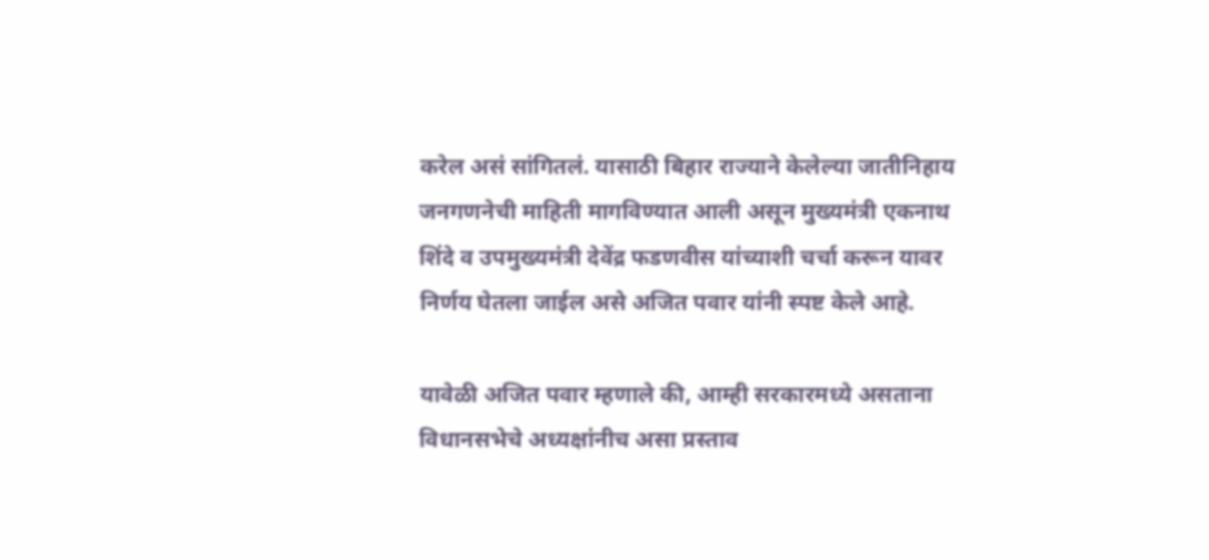करेल असं सांगितलं. यासाठी बिहार राज्याने केलेल्या जातीनिहाय जनगणनेची माहिती मागविण्यात आली असून मुख्यमंत्री एकनाथ शिंदे व उपमुख्यमंत्री देवेंद्र फडणवीस यांच्याशी चर्चा करून यावर निर्णय घेतला जाईल असे अजित पवार यांनी स्पष्ट केले आहे.

यावेळी अजित पवार म्हणाले की, आम्ही सरकारमध्ये असताना विधानसभेचे अध्यक्षांनीच असा प्रस्ताव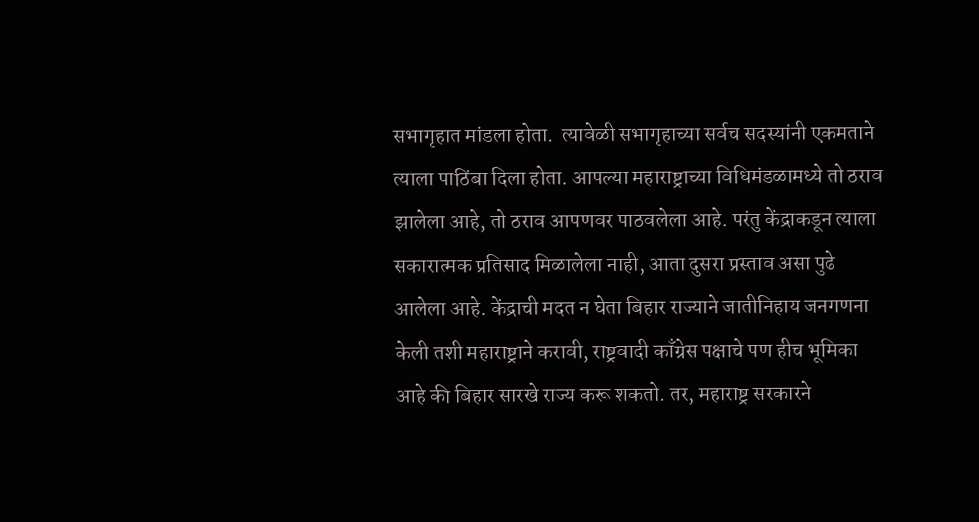सभागृहात मांडला होता.  त्यावेळी सभागृहाच्या सर्वच सदस्यांनी एकमताने त्याला पाठिंबा दिला होता. आपल्या महाराष्ट्राच्या विधिमंडळामध्ये तो ठराव झालेला आहे, तो ठराव आपणवर पाठवलेला आहे. परंतु केंद्राकडून त्याला सकारात्मक प्रतिसाद मिळालेला नाही, आता दुसरा प्रस्ताव असा पुढे आलेला आहे. केंद्राची मदत न घेता बिहार राज्याने जातीनिहाय जनगणना केली तशी महाराष्ट्राने करावी, राष्ट्रवादी काँग्रेस पक्षाचे पण हीच भूमिका आहे की बिहार सारखे राज्य करू शकतो. तर, महाराष्ट्र सरकारने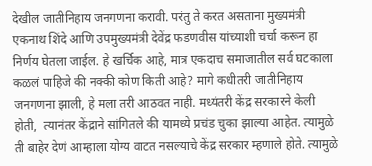देखील जातीनिहाय जनगणना करावी. परंतु ते करत असताना मुख्यमंत्री एकनाथ शिंदे आणि उपमुख्यमंत्री देवेंद्र फडणवीस यांच्याशी चर्चा करून हा निर्णय घेतला जाईल. हे खर्चिक आहे, मात्र एकदाच समाजातील सर्व घटकाला कळलं पाहिजे की नक्की कोण किती आहे? मागे कधीतरी जातीनिहाय जनगणना झाली, हे मला तरी आठवत नाही. मध्यंतरी केंद्र सरकारने केली होती,  त्यानंतर केंद्राने सांगितले की यामध्ये प्रचंड चुका झाल्या आहेत. त्यामुळे ती बाहेर देणं आम्हाला योग्य वाटत नसल्याचे केंद्र सरकार म्हणाले होते. त्यामुळे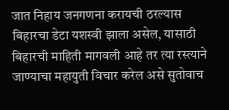जात निहाय जनगणना करायची ठरल्यास बिहारचा डेटा यशस्वी झाला असेल, यासाठी बिहारची माहिती मागवली आहे तर त्या रस्त्याने जाण्याचा महायुती विचार करेल असे सुतोवाच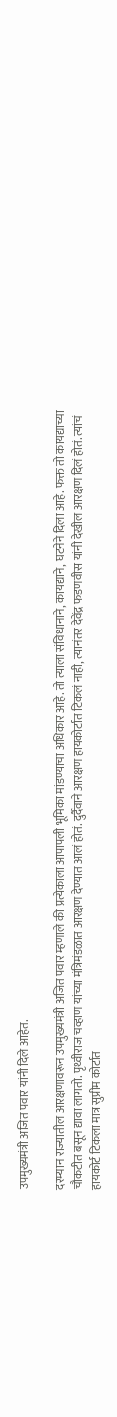उपमुख्यमंत्री अजित पवार यांनी दिले आहेत.

दरम्यान राज्यातील आरक्षणावरून उपमुख्यमंत्री अजित पवार म्हणाले की प्रत्येकाला आपापली भूमिका मांडण्याचा अधिकार आहे. तो त्याला संविधानाने, कायद्याने, घटनेने दिला आहे. फक्त तो कायद्याच्या चौकटीत बसून द्यावा लागतो. पृथ्वीराज चव्हाण यांच्या मंत्रिमंडळात आरक्षण देण्यात आलं होतं. दुर्दैवाने आरक्षण हायकोर्टात टिकलं नाही, त्यानंतर देवेंद्र फडणवीस यांनी देखील आरक्षण दिलं होतं. त्यांचं हायकोर्ट टिकला मात्र सुप्रीम कोर्टात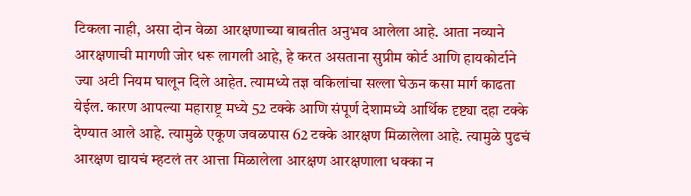टिकला नाही, असा दोन वेळा आरक्षणाच्या बाबतीत अनुभव आलेला आहे. आता नव्याने आरक्षणाची मागणी जोर धरू लागली आहे, हे करत असताना सुप्रीम कोर्ट आणि हायकोर्टाने ज्या अटी नियम घालून दिले आहेत. त्यामध्ये तज्ञ वकिलांचा सल्ला घेऊन कसा मार्ग काढता येईल. कारण आपल्या महाराष्ट्र मध्ये 52 टक्के आणि संपूर्ण देशामध्ये आर्थिक दृष्ट्या दहा टक्के देण्यात आले आहे. त्यामुळे एकूण जवळपास 62 टक्के आरक्षण मिळालेला आहे. त्यामुळे पुढचं आरक्षण द्यायचं म्हटलं तर आत्ता मिळालेला आरक्षण आरक्षणाला धक्का न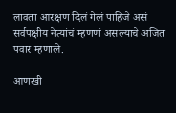लावता आरक्षण दिलं गेलं पाहिजे असं सर्वपक्षीय नेत्यांचं म्हणणं असल्याचे अजित पवार म्हणाले.

आणखी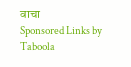वाचा
Sponsored Links by Taboola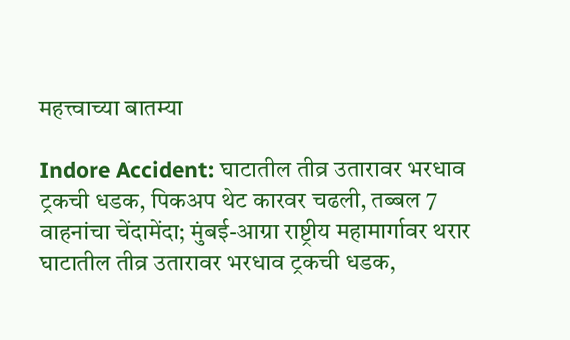महत्त्वाच्या बातम्या

Indore Accident: घाटातील तीव्र उतारावर भरधाव ट्रकची धडक, पिकअप थेट कारवर चढली, तब्बल 7 वाहनांचा चेंदामेंदा; मुंबई-आग्रा राष्ट्रीय महामार्गावर थरार
घाटातील तीव्र उतारावर भरधाव ट्रकची धडक,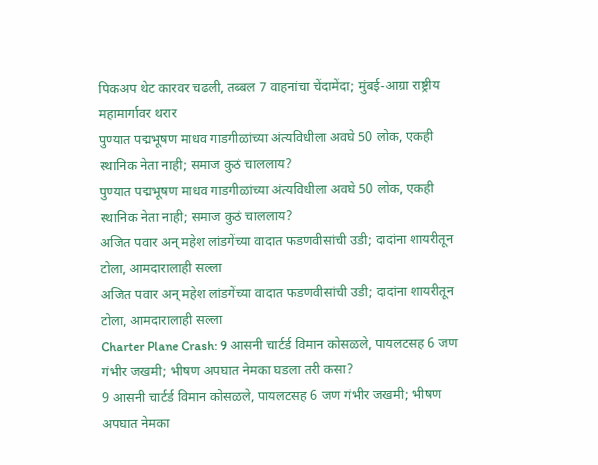पिकअप थेट कारवर चढली, तब्बल 7 वाहनांचा चेंदामेंदा; मुंबई-आग्रा राष्ट्रीय महामार्गावर थरार
पुण्यात पद्मभूषण माधव गाडगीळांच्या अंत्यविधीला अवघे 50 लोक, एकही स्थानिक नेता नाही; समाज कुठं चाललाय?
पुण्यात पद्मभूषण माधव गाडगीळांच्या अंत्यविधीला अवघे 50 लोक, एकही स्थानिक नेता नाही; समाज कुठं चाललाय?
अजित पवार अन् महेश लांडगेंच्या वादात फडणवीसांची उडी; दादांना शायरीतून टोला, आमदारालाही सल्ला
अजित पवार अन् महेश लांडगेंच्या वादात फडणवीसांची उडी; दादांना शायरीतून टोला, आमदारालाही सल्ला
Charter Plane Crash: 9 आसनी चार्टर्ड विमान कोसळले, पायलटसह 6 जण गंभीर जखमी; भीषण अपघात नेमका घडला तरी कसा?
9 आसनी चार्टर्ड विमान कोसळले, पायलटसह 6 जण गंभीर जखमी; भीषण अपघात नेमका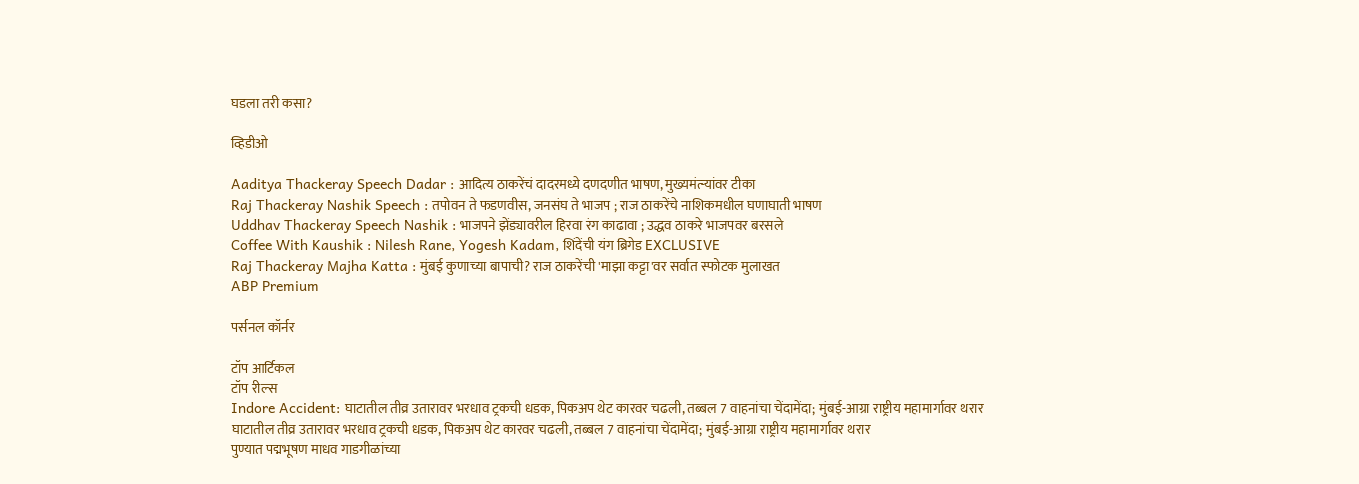घडला तरी कसा?

व्हिडीओ

Aaditya Thackeray Speech Dadar : आदित्य ठाकरेंचं दादरमध्ये दणदणीत भाषण, मुख्यमंत्र्‍यांवर टीका
Raj Thackeray Nashik Speech : तपोवन ते फडणवीस, जनसंघ ते भाजप ; राज ठाकरेंचे नाशिकमधील घणाघाती भाषण
Uddhav Thackeray Speech Nashik : भाजपने झेंड्यावरील हिरवा रंग काढावा ; उद्धव ठाकरे भाजपवर बरसले
Coffee With Kaushik : Nilesh Rane, Yogesh Kadam, शिंदेंची यंग ब्रिगेड EXCLUSIVE
Raj Thackeray Majha Katta : मुंबई कुणाच्या बापाची? राज ठाकरेंची 'माझा कट्टा'वर सर्वात स्फोटक मुलाखत
ABP Premium

पर्सनल कॉर्नर

टॉप आर्टिकल
टॉप रील्स
Indore Accident: घाटातील तीव्र उतारावर भरधाव ट्रकची धडक, पिकअप थेट कारवर चढली, तब्बल 7 वाहनांचा चेंदामेंदा; मुंबई-आग्रा राष्ट्रीय महामार्गावर थरार
घाटातील तीव्र उतारावर भरधाव ट्रकची धडक, पिकअप थेट कारवर चढली, तब्बल 7 वाहनांचा चेंदामेंदा; मुंबई-आग्रा राष्ट्रीय महामार्गावर थरार
पुण्यात पद्मभूषण माधव गाडगीळांच्या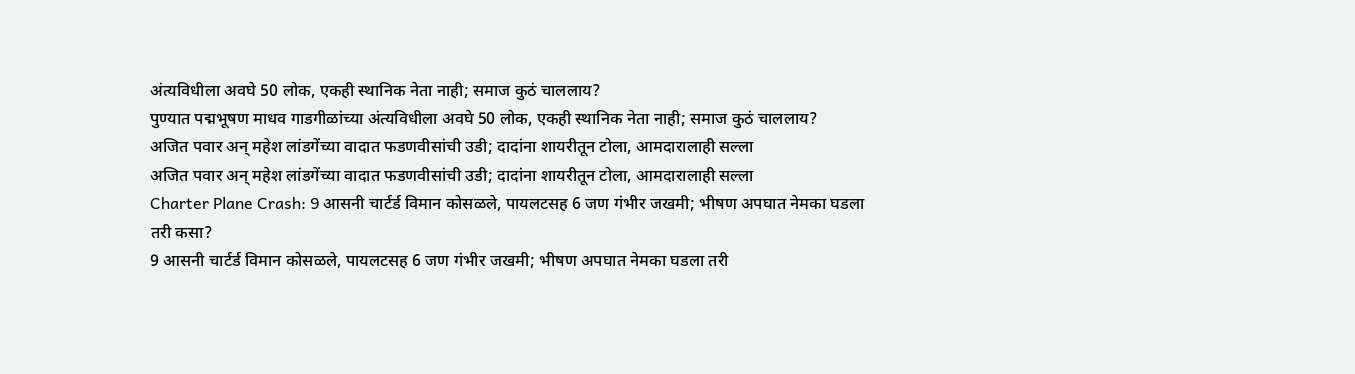अंत्यविधीला अवघे 50 लोक, एकही स्थानिक नेता नाही; समाज कुठं चाललाय?
पुण्यात पद्मभूषण माधव गाडगीळांच्या अंत्यविधीला अवघे 50 लोक, एकही स्थानिक नेता नाही; समाज कुठं चाललाय?
अजित पवार अन् महेश लांडगेंच्या वादात फडणवीसांची उडी; दादांना शायरीतून टोला, आमदारालाही सल्ला
अजित पवार अन् महेश लांडगेंच्या वादात फडणवीसांची उडी; दादांना शायरीतून टोला, आमदारालाही सल्ला
Charter Plane Crash: 9 आसनी चार्टर्ड विमान कोसळले, पायलटसह 6 जण गंभीर जखमी; भीषण अपघात नेमका घडला तरी कसा?
9 आसनी चार्टर्ड विमान कोसळले, पायलटसह 6 जण गंभीर जखमी; भीषण अपघात नेमका घडला तरी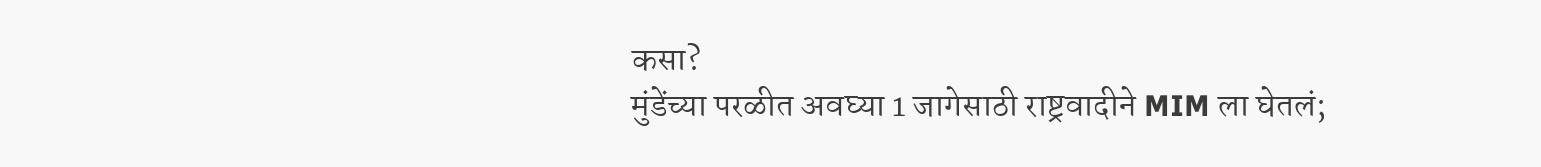कसा?
मुंडेंच्या परळीत अवघ्या 1 जागेसाठी राष्ट्रवादीने MIM ला घेतलं;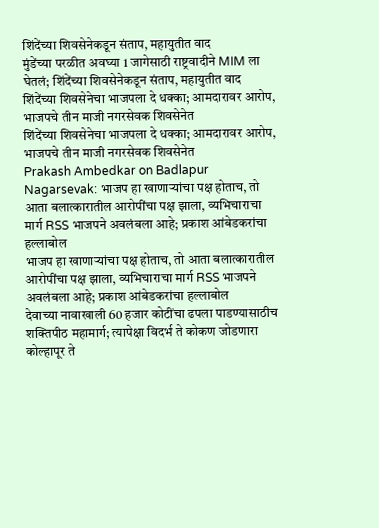शिंदेंच्या शिवसेनेकडून संताप, महायुतीत वाद
मुंडेंच्या परळीत अवघ्या 1 जागेसाठी राष्ट्रवादीने MIM ला घेतलं; शिंदेंच्या शिवसेनेकडून संताप, महायुतीत वाद
शिंदेंच्या शिवसेनेचा भाजपला दे धक्का; आमदारावर आरोप, भाजपचे तीन माजी नगरसेवक शिवसेनेत
शिंदेंच्या शिवसेनेचा भाजपला दे धक्का; आमदारावर आरोप, भाजपचे तीन माजी नगरसेवक शिवसेनेत
Prakash Ambedkar on Badlapur Nagarsevak: भाजप हा खाणाऱ्यांचा पक्ष होताच, तो आता बलात्कारातील आरोपींचा पक्ष झाला, व्यभिचाराचा मार्ग RSS भाजपने अवलंबला आहे; प्रकाश आंबेडकरांचा हल्लाबोल
भाजप हा खाणाऱ्यांचा पक्ष होताच, तो आता बलात्कारातील आरोपींचा पक्ष झाला, व्यभिचाराचा मार्ग RSS भाजपने अवलंबला आहे; प्रकाश आंबेडकरांचा हल्लाबोल
देवाच्या नावाखाली 60 हजार कोटींचा ढपला पाडण्यासाठीच शक्तिपीठ महामार्ग; त्यापेक्षा विदर्भ ते कोकण जोडणारा कोल्हापूर ते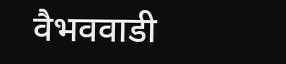वैभववाडी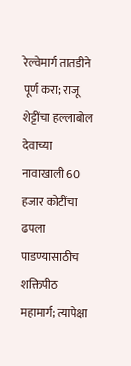रेल्वेमार्ग तातडीने पूर्ण करा; राजू शेट्टींचा हल्लाबोल
देवाच्या नावाखाली 60 हजार कोटींचा ढपला पाडण्यासाठीच शक्तिपीठ महामार्ग; त्यापेक्षा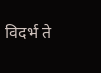विदर्भ ते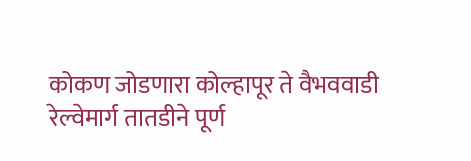कोकण जोडणारा कोल्हापूर ते वैभववाडी रेल्वेमार्ग तातडीने पूर्ण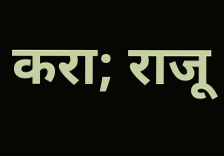करा; राजू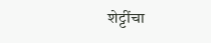शेट्टींचा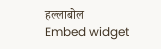हल्लाबोल
Embed widget